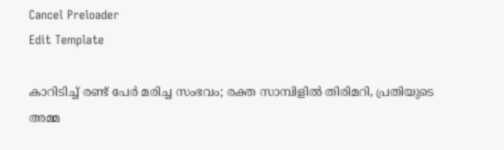Cancel Preloader
Edit Template

കാറിടിച്ച് രണ്ട് പേര്‍ മരിച്ച സംഭവം; രക്ത സാമ്പിളില്‍ തിരിമറി, പ്രതിയുടെ അമ്മ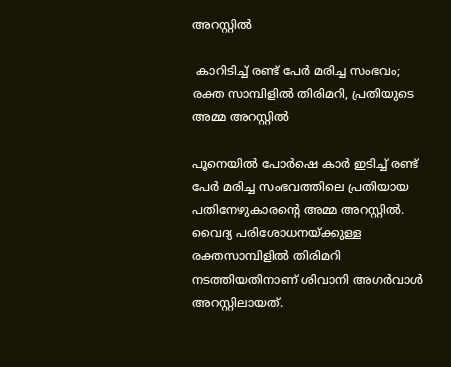അറസ്റ്റില്‍

 കാറിടിച്ച് രണ്ട് പേര്‍ മരിച്ച സംഭവം; രക്ത സാമ്പിളില്‍ തിരിമറി, പ്രതിയുടെ അമ്മ അറസ്റ്റില്‍

പൂനെയില്‍ പോര്‍ഷെ കാര്‍ ഇടിച്ച് രണ്ട് പേര്‍ മരിച്ച സംഭവത്തിലെ പ്രതിയായ പതിനേഴുകാരന്റെ അമ്മ അറസ്റ്റില്‍. വൈദ്യ പരിശോധനയ്ക്കുള്ള രക്തസാമ്പിളില്‍ തിരിമറി നടത്തിയതിനാണ് ശിവാനി അഗര്‍വാള്‍ അറസ്റ്റിലായത്.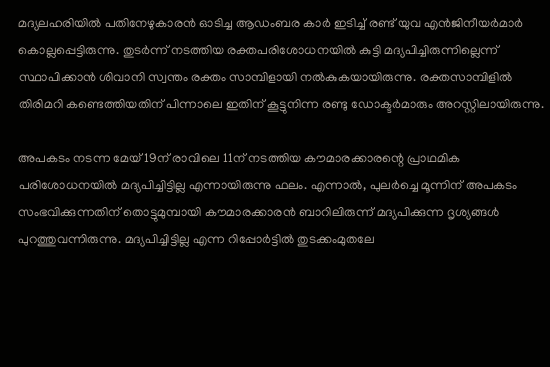മദ്യലഹരിയില്‍ പതിനേഴുകാരന്‍ ഓടിച്ച ആഡംബര കാര്‍ ഇടിച്ച് രണ്ട് യുവ എന്‍ജിനീയര്‍മാര്‍ കൊല്ലപ്പെട്ടിരുന്നു. തുടര്‍ന്ന് നടത്തിയ രക്തപരിശോധനയില്‍ കുട്ടി മദ്യപിച്ചിരുന്നില്ലെന്ന് സ്ഥാപിക്കാന്‍ ശിവാനി സ്വന്തം രക്തം സാമ്പിളായി നല്‍കുകയായിരുന്നു. രക്തസാമ്പിളില്‍ തിരിമറി കണ്ടെത്തിയതിന് പിന്നാലെ ഇതിന് കൂട്ടുനിന്ന രണ്ടു ഡോക്ടര്‍മാരും അറസ്റ്റിലായിരുന്നു.

അപകടം നടന്ന മേയ് 19ന് രാവിലെ 11ന് നടത്തിയ കൗമാരക്കാരന്റെ പ്രാഥമിക പരിശോധനയില്‍ മദ്യപിച്ചിട്ടില്ല എന്നായിരുന്നു ഫലം. എന്നാല്‍, പുലര്‍ച്ചെ മൂന്നിന് അപകടം സംഭവിക്കുന്നതിന് തൊട്ടുമുമ്പായി കൗമാരക്കാരന്‍ ബാറിലിരുന്ന് മദ്യപിക്കുന്ന ദൃശ്യങ്ങള്‍ പുറത്തുവന്നിരുന്നു. മദ്യപിച്ചിട്ടില്ല എന്ന റിപ്പോര്‍ട്ടില്‍ തുടക്കംമുതലേ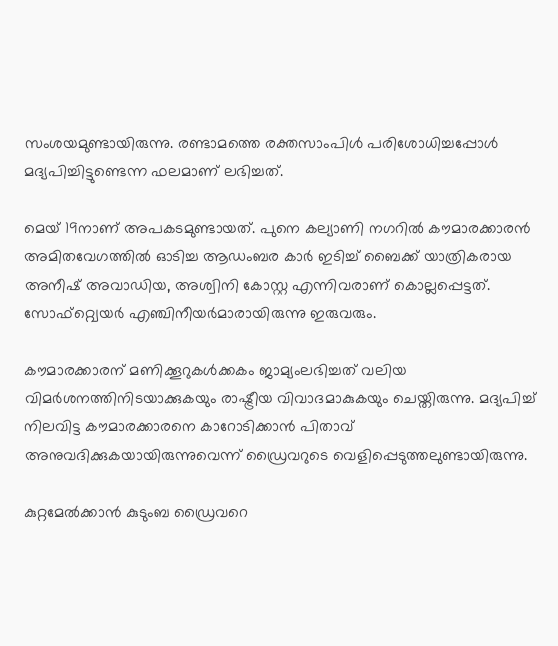സംശയമുണ്ടായിരുന്നു. രണ്ടാമത്തെ രക്തസാംപിള്‍ പരിശോധിച്ചപ്പോള്‍ മദ്യപിച്ചിട്ടുണ്ടെന്ന ഫലമാണ് ലഭിച്ചത്.

മെയ് 19നാണ് അപകടമുണ്ടായത്. പുനെ കല്യാണി നഗറില്‍ കൗമാരക്കാരന്‍ അമിതവേഗത്തില്‍ ഓടിച്ച ആഡംബര കാര്‍ ഇടിച്ച് ബൈക്ക് യാത്രികരായ അനീഷ് അവാഡിയ, അശ്വിനി കോസ്റ്റ എന്നിവരാണ് കൊല്ലപ്പെട്ടത്. സോഫ്‌റ്റ്വെയര്‍ എഞ്ചിനീയര്‍മാരായിരുന്നു ഇരുവരും.

കൗമാരക്കാരന് മണിക്കൂറുകള്‍ക്കകം ജാമ്യംലഭിച്ചത് വലിയ വിമര്‍ശനത്തിനിടയാക്കുകയും രാഷ്ട്രീയ വിവാദമാകുകയും ചെയ്തിരുന്നു. മദ്യപിച്ച് നിലവിട്ട കൗമാരക്കാരനെ കാറോടിക്കാന്‍ പിതാവ് അനുവദിക്കുകയായിരുന്നുവെന്ന് ഡ്രൈവറുടെ വെളിപ്പെടുത്തലുണ്ടായിരുന്നു.

കുറ്റമേല്‍ക്കാന്‍ കുടുംബ ഡ്രൈവറെ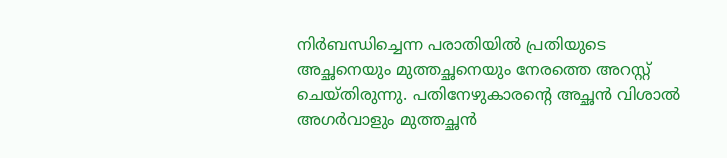നിര്‍ബന്ധിച്ചെന്ന പരാതിയില്‍ പ്രതിയുടെ അച്ഛനെയും മുത്തച്ഛനെയും നേരത്തെ അറസ്റ്റ് ചെയ്തിരുന്നു. പതിനേഴുകാരന്റെ അച്ഛന്‍ വിശാല്‍ അഗര്‍വാളും മുത്തച്ഛന്‍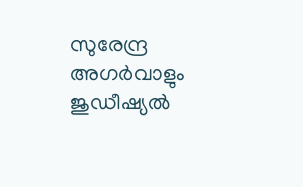സുരേന്ദ്ര അഗര്‍വാളും ജുഡീഷ്യല്‍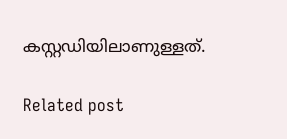കസ്റ്റഡിയിലാണുള്ളത്.

Related post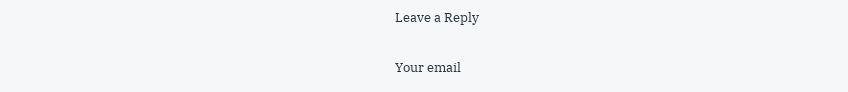Leave a Reply

Your email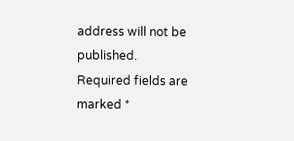address will not be published. Required fields are marked *